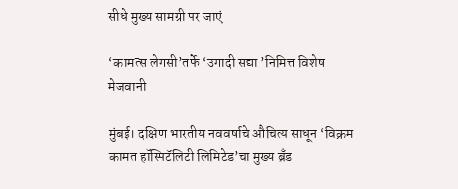सीधे मुख्य सामग्री पर जाएं

‘कामत्स लेगसी’तर्फे ‘उगादी सद्या ’निमित्त विशेष मेजवानी

मुंबई। दक्षिण भारतीय नववर्षाचे औचित्य साधून ‘विक्रम कामत हॉस्पिटॅलिटी लिमिटेड’चा मुख्य ब्रँड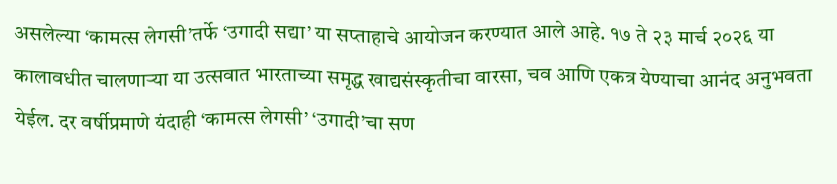असलेल्या ‘कामत्स लेगसी’तर्फे ‘उगादी सद्या’ या सप्ताहाचे आयोजन करण्यात आले आहे. १७ ते २३ मार्च २०२६ या कालावधीत चालणाऱ्या या उत्सवात भारताच्या समृद्ध खाद्यसंस्कृतीचा वारसा, चव आणि एकत्र येण्याचा आनंद अनुभवता येईल. दर वर्षीप्रमाणे यंदाही ‘कामत्स लेगसी’ ‘उगादी’चा सण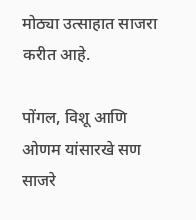मोठ्या उत्साहात साजरा करीत आहे.

पोंगल, विशू आणि ओणम यांसारखे सण साजरे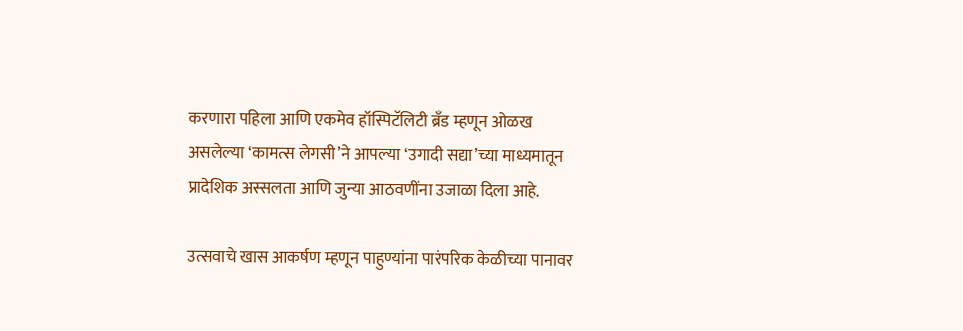करणारा पहिला आणि एकमेव हॉस्पिटॅलिटी ब्रँड म्हणून ओळख असलेल्या ‘कामत्स लेगसी’ने आपल्या ‘उगादी सद्या’च्या माध्यमातून प्रादेशिक अस्सलता आणि जुन्या आठवणींना उजाळा दिला आहे.

उत्सवाचे खास आकर्षण म्हणून पाहुण्यांना पारंपरिक केळीच्या पानावर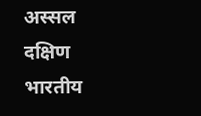अस्सल दक्षिण भारतीय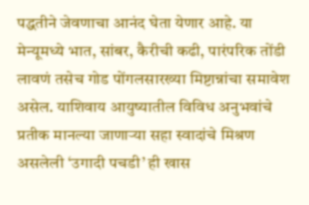पद्धतीने जेवणाचा आनंद घेता येणार आहे. या मेन्यूमध्ये भात, सांबर, कैरीची कढी, पारंपरिक तोंडी लावणं तसेच गोड पोंगलसारख्या मिष्टान्नांचा समावेश असेल. याशिवाय आयुष्यातील विविध अनुभवांचे प्रतीक मानल्या जाणाऱ्या सहा स्वादांचे मिश्रण असलेली ‘उगादी पचडी’ ही खास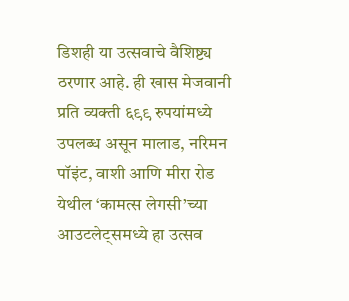डिशही या उत्सवाचे वैशिष्ट्य ठरणार आहे. ही खास मेजवानी प्रति व्यक्ती ६९९ रुपयांमध्ये उपलब्ध असून मालाड, नरिमन पॉइंट, वाशी आणि मीरा रोड येथील ‘कामत्स लेगसी’च्या आउटलेट्समध्ये हा उत्सव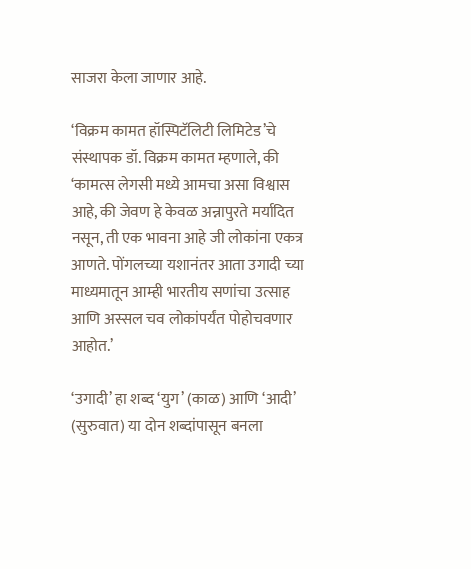साजरा केला जाणार आहे.

‘विक्रम कामत हॉस्पिटॅलिटी लिमिटेड’चे संस्थापक डॉ. विक्रम कामत म्हणाले, की ‘कामत्स लेगसी मध्ये आमचा असा विश्वास आहे, की जेवण हे केवळ अन्नापुरते मर्यादित नसून, ती एक भावना आहे जी लोकांना एकत्र आणते. पोंगलच्या यशानंतर आता उगादी च्या माध्यमातून आम्ही भारतीय सणांचा उत्साह आणि अस्सल चव लोकांपर्यंत पोहोचवणार आहोत.’

‘उगादी’ हा शब्द ‘युग’ (काळ) आणि ‘आदी’ (सुरुवात) या दोन शब्दांपासून बनला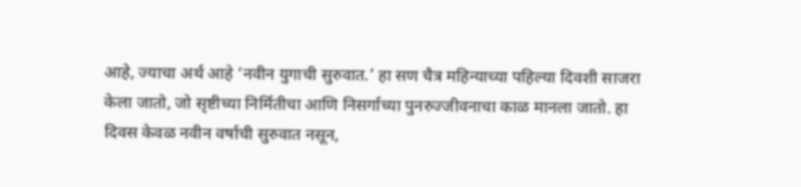आहे, ज्याचा अर्थ आहे ‘नवीन युगाची सुरुवात.’ हा सण चैत्र महिन्याच्या पहिल्या दिवशी साजरा केला जातो, जो सृष्टीच्या निर्मितीचा आणि निसर्गाच्या पुनरुज्जीवनाचा काळ मानला जातो. हा दिवस केवळ नवीन वर्षाची सुरुवात नसून,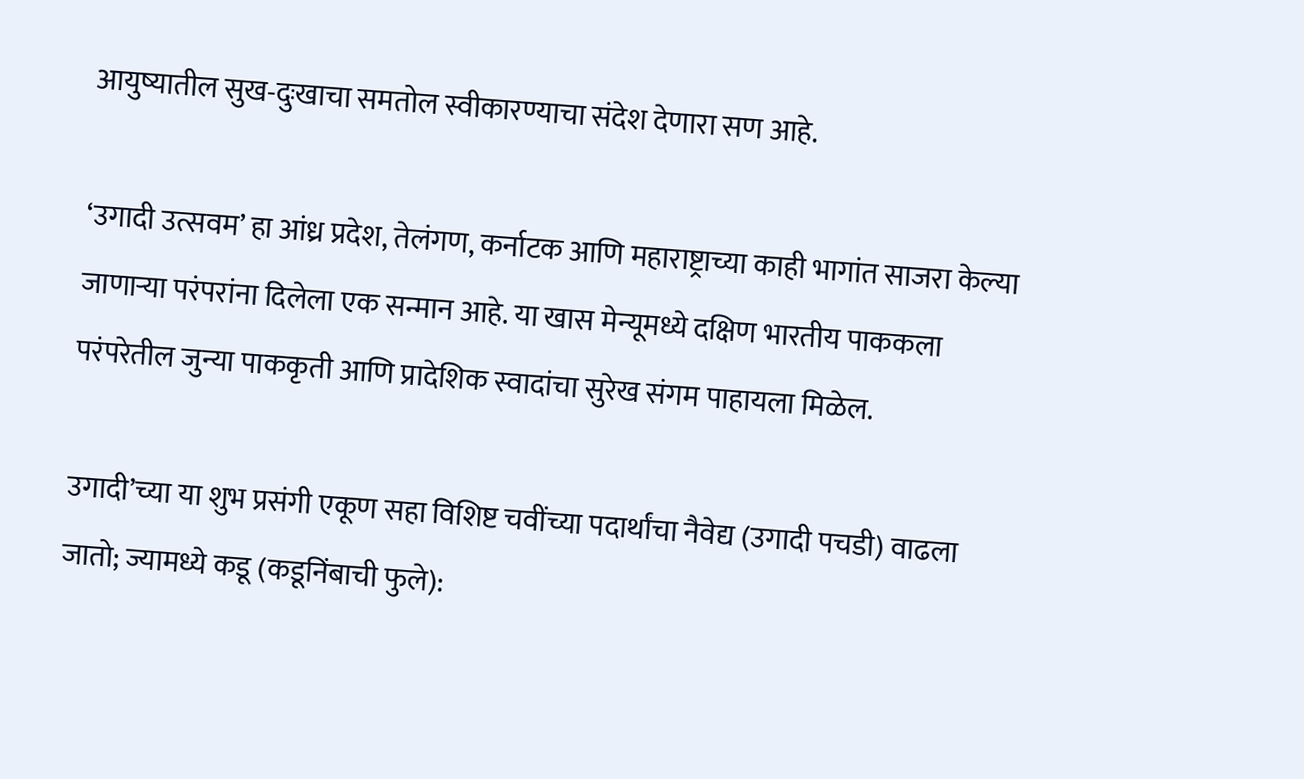आयुष्यातील सुख-दुःखाचा समतोल स्वीकारण्याचा संदेश देणारा सण आहे.

‘उगादी उत्सवम’ हा आंध्र प्रदेश, तेलंगण, कर्नाटक आणि महाराष्ट्राच्या काही भागांत साजरा केल्या जाणाऱ्या परंपरांना दिलेला एक सन्मान आहे. या खास मेन्यूमध्ये दक्षिण भारतीय पाककला परंपरेतील जुन्या पाककृती आणि प्रादेशिक स्वादांचा सुरेख संगम पाहायला मिळेल.

उगादी’च्या या शुभ प्रसंगी एकूण सहा विशिष्ट चवींच्या पदार्थांचा नैवेद्य (उगादी पचडी) वाढला जातो; ज्यामध्ये कडू (कडूनिंबाची फुले):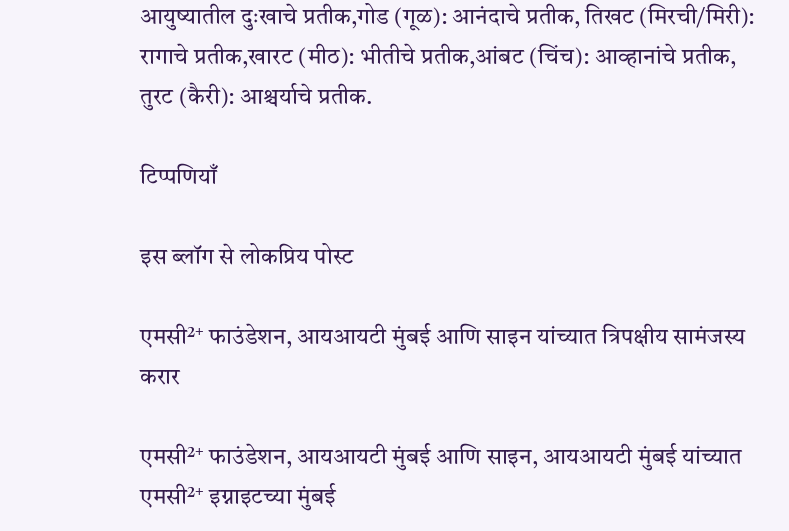आयुष्यातील दुःखाचे प्रतीक,गोड (गूळ): आनंदाचे प्रतीक, तिखट (मिरची/मिरी): रागाचे प्रतीक,खारट (मीठ): भीतीचे प्रतीक,आंबट (चिंच): आव्हानांचे प्रतीक, तुरट (कैरी): आश्चर्याचे प्रतीक.

टिप्पणियाँ

इस ब्लॉग से लोकप्रिय पोस्ट

एमसी²⁺ फाउंडेशन, आयआयटी मुंबई आणि साइन यांच्यात त्रिपक्षीय सामंजस्य करार

एमसी²⁺ फाउंडेशन, आयआयटी मुंबई आणि साइन, आयआयटी मुंबई यांच्यात एमसी²⁺ इग्नाइटच्या मुंबई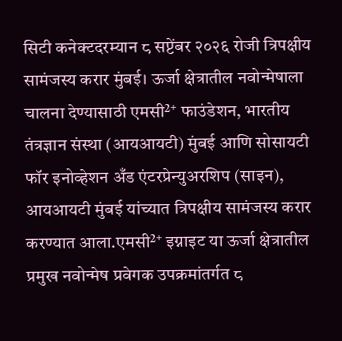सिटी कनेक्टदरम्यान ८ सप्टेंबर २०२६ रोजी त्रिपक्षीय सामंजस्य करार मुंबई। ऊर्जा क्षेत्रातील नवोन्मेषाला चालना देण्यासाठी एमसी²⁺ फाउंडेशन, भारतीय तंत्रज्ञान संस्था (आयआयटी) मुंबई आणि सोसायटी फॉर इनोव्हेशन अँड एंटरप्रेन्युअरशिप (साइन), आयआयटी मुंबई यांच्यात त्रिपक्षीय सामंजस्य करार करण्यात आला.एमसी²⁺ इग्नाइट या ऊर्जा क्षेत्रातील प्रमुख नवोन्मेष प्रवेगक उपक्रमांतर्गत ८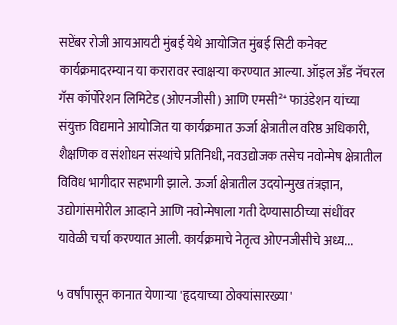सप्टेंबर रोजी आयआयटी मुंबई येथे आयोजित मुंबई सिटी कनेक्ट कार्यक्रमादरम्यान या करारावर स्वाक्षऱ्या करण्यात आल्या. ऑइल अँड नॅचरल गॅस कॉर्पोरेशन लिमिटेड (ओएनजीसी) आणि एमसी²⁺ फाउंडेशन यांच्या संयुक्त विद्यमाने आयोजित या कार्यक्रमात ऊर्जा क्षेत्रातील वरिष्ठ अधिकारी, शैक्षणिक व संशोधन संस्थांचे प्रतिनिधी, नवउद्योजक तसेच नवोन्मेष क्षेत्रातील विविध भागीदार सहभागी झाले. ऊर्जा क्षेत्रातील उदयोन्मुख तंत्रज्ञान, उद्योगांसमोरील आव्हाने आणि नवोन्मेषाला गती देण्यासाठीच्या संधींवर यावेळी चर्चा करण्यात आली. कार्यक्रमाचे नेतृत्व ओएनजीसीचे अध्य...

५ वर्षांपासून कानात येणाऱ्या 'हृदयाच्या ठोक्यांसारख्या'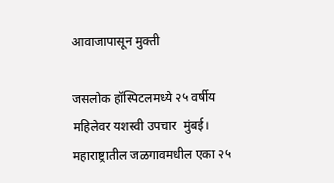आवाजापासून मुक्ती

जसलोक हॉस्पिटलमध्ये २५ वर्षीय महिलेवर यशस्वी उपचार  मुंबई। महाराष्ट्रातील जळगावमधील एका २५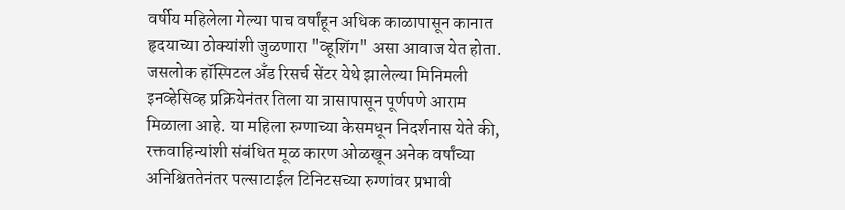वर्षीय महिलेला गेल्या पाच वर्षांहून अधिक काळापासून कानात हृदयाच्या ठोक्यांशी जुळणारा "व्हूशिंग" असा आवाज येत होता. जसलोक हॉस्पिटल अँड रिसर्च सेंटर येथे झालेल्या मिनिमली इनव्हेसिव्ह प्रक्रियेनंतर तिला या त्रासापासून पूर्णपणे आराम मिळाला आहे. या महिला रुग्णाच्या केसमधून निदर्शनास येते की, रक्तवाहिन्यांशी संबंधित मूळ कारण ओळखून अनेक वर्षांच्या अनिश्चिततेनंतर पल्साटाईल टिनिटसच्या रुग्णांवर प्रभावी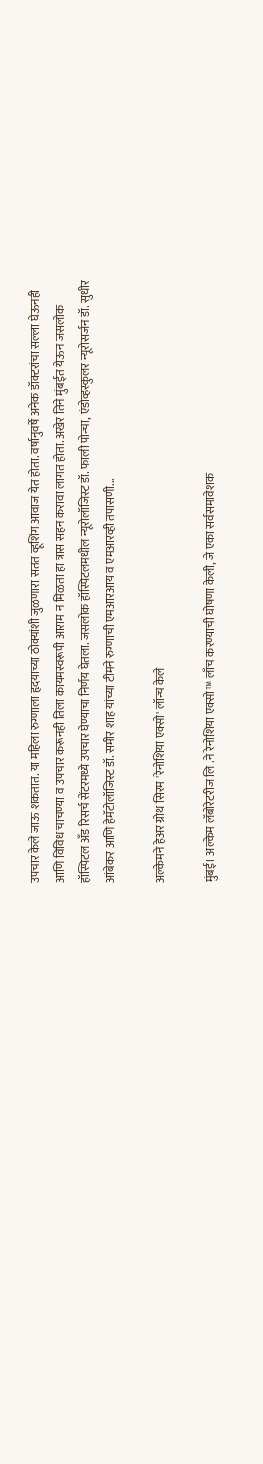उपचार केले जाऊ शकतात. या महिला रुग्णाला हृदयाच्या ठोक्यांशी जुळणारा सतत व्हूशिंग आवाज येत होता. वर्षानुवर्षे अनेक डॉक्टरांचा सल्ला घेऊनही आणि विविध चाचण्या व उपचार करूनही तिला कायमस्वरूपी आराम न मिळता हा त्रास सहन करावा लागत होता. अखेर तिने मुंबईत येऊन जसलोक हॉस्पिटल अँड रिसर्च सेंटरमध्ये उपचार घेण्याचा निर्णय घेतला. जसलोक हॉस्पिटलमधील न्यूरोलॉजिस्ट डॉ. फाली पोन्चा, एंडोव्हस्कुलर न्यूरोसर्जन डॉ. सुधीर आंबेकर आणि हेमॅटोलॉजिस्ट डॉ. समीर शाह यांच्या टीमने रुग्णाची एमआरआय व एमआरव्ही तपासणी...

अल्केमने हेअर ग्रोथ सिरम 'रेनोशिया एक्सो' लॉन्च केले

मुंबई। अल्केम लॅबोरेटरीज लि .ने रेनोशिया एक्सो™ लाँच करण्याची घोषणा केली, जे एका सर्वसमावेशक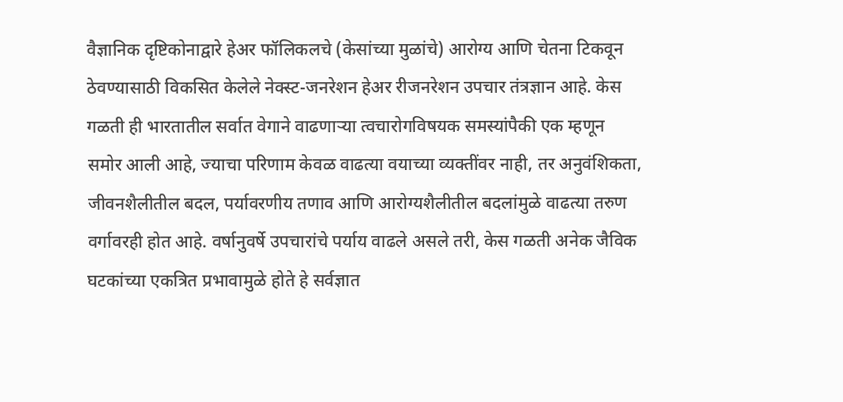वैज्ञानिक दृष्टिकोनाद्वारे हेअर फॉलिकलचे (केसांच्या मुळांचे) आरोग्य आणि चेतना टिकवून ठेवण्यासाठी विकसित केलेले नेक्स्ट-जनरेशन हेअर रीजनरेशन उपचार तंत्रज्ञान आहे. केस गळती ही भारतातील सर्वात वेगाने वाढणाऱ्या त्वचारोगविषयक समस्यांपैकी एक म्हणून समोर आली आहे, ज्याचा परिणाम केवळ वाढत्या वयाच्या व्यक्तींवर नाही, तर अनुवंशिकता, जीवनशैलीतील बदल, पर्यावरणीय तणाव आणि आरोग्यशैलीतील बदलांमुळे वाढत्या तरुण वर्गावरही होत आहे. वर्षानुवर्षे उपचारांचे पर्याय वाढले असले तरी, केस गळती अनेक जैविक घटकांच्या एकत्रित प्रभावामुळे होते हे सर्वज्ञात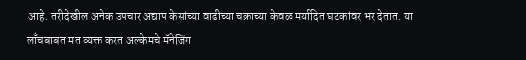आहे. तरीदेखील अनेक उपचार अद्याप केसांच्या वाढीच्या चक्राच्या केवळ मर्यादित घटकांवर भर देतात. या लाँचबाबत मत व्यक्त करत अल्केमचे मॅनेजिंग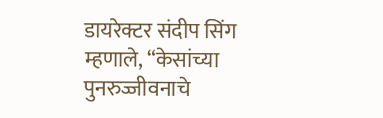डायरेक्टर संदीप सिंग म्हणाले, “केसांच्या पुनरुज्जीवनाचे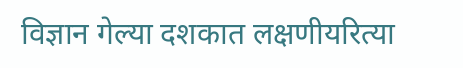विज्ञान गेल्या दशकात लक्षणीयरित्या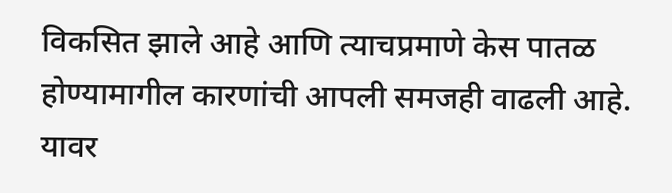विकसित झाले आहे आणि त्याचप्रमाणे केस पातळ होण्यामागील कारणांची आपली समजही वाढली आहे. यावर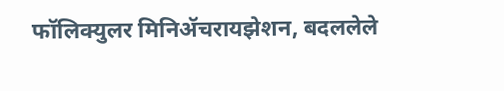फॉलिक्युलर मिनिॲचरायझेशन, बदललेले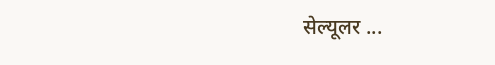सेल्यूलर ...